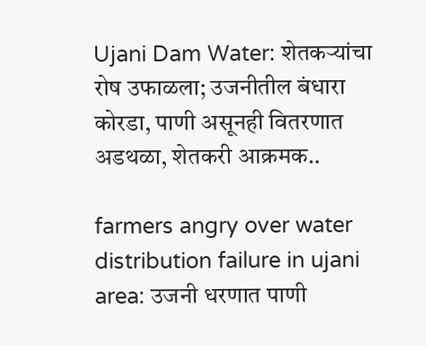Ujani Dam Water: शेतकऱ्यांचा रोष उफाळला; उजनीतील बंधारा कोरडा, पाणी असूनही वितरणात अडथळा, शेतकरी आक्रमक..

farmers angry over water distribution failure in ujani area: उजनी धरणात पाणी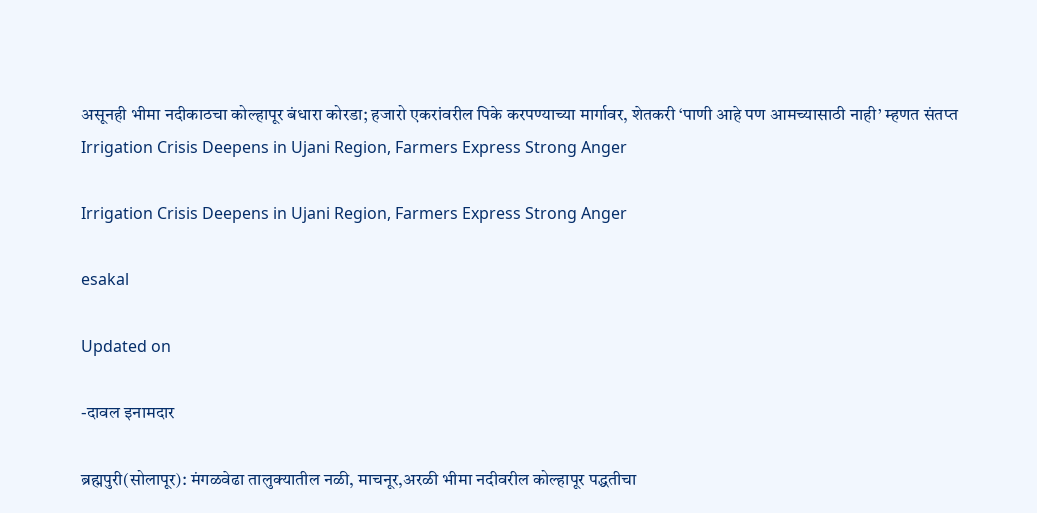असूनही भीमा नदीकाठचा कोल्हापूर बंधारा कोरडा; हजारो एकरांवरील पिके करपण्याच्या मार्गावर, शेतकरी ‘पाणी आहे पण आमच्यासाठी नाही’ म्हणत संतप्त
Irrigation Crisis Deepens in Ujani Region, Farmers Express Strong Anger

Irrigation Crisis Deepens in Ujani Region, Farmers Express Strong Anger

esakal

Updated on

-दावल इनामदार

ब्रह्मपुरी(सोलापूर): मंगळवेढा तालुक्यातील नळी, माचनूर,अरळी भीमा नदीवरील कोल्हापूर पद्धतीचा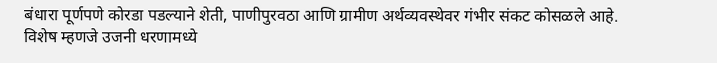बंधारा पूर्णपणे कोरडा पडल्याने शेती, पाणीपुरवठा आणि ग्रामीण अर्थव्यवस्थेवर गंभीर संकट कोसळले आहे. विशेष म्हणजे उजनी धरणामध्ये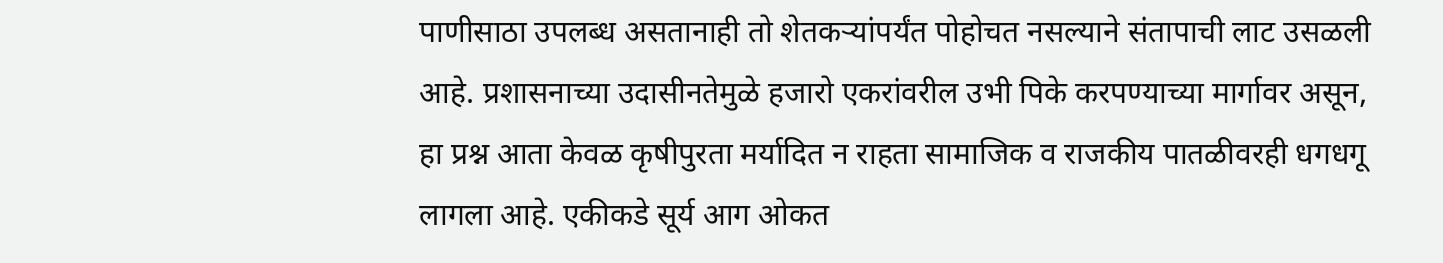पाणीसाठा उपलब्ध असतानाही तो शेतकऱ्यांपर्यंत पोहोचत नसल्याने संतापाची लाट उसळली आहे. प्रशासनाच्या उदासीनतेमुळे हजारो एकरांवरील उभी पिके करपण्याच्या मार्गावर असून, हा प्रश्न आता केवळ कृषीपुरता मर्यादित न राहता सामाजिक व राजकीय पातळीवरही धगधगू लागला आहे. एकीकडे सूर्य आग ओकत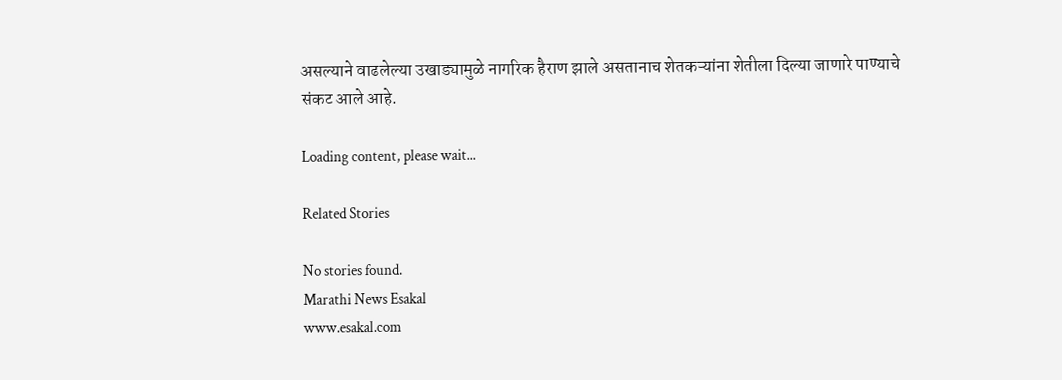असल्याने वाढलेल्या उखाड्यामुळे नागरिक हैराण झाले असतानाच शेतकऱ्यांना शेतीला दिल्या जाणारे पाण्याचे संकट आले आहे.

Loading content, please wait...

Related Stories

No stories found.
Marathi News Esakal
www.esakal.com